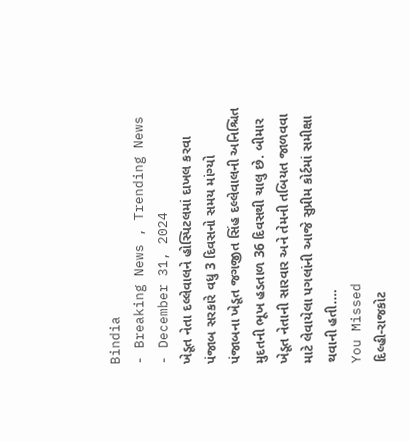Bindia
- Breaking News , Trending News
- December 31, 2024
ખેડૂત નેતા દલ્લેવાલને હોસ્પિટલમાં દાખલ કરવા પંજાબ સરકારે વધુ 3 દિવસનો સમય માંગ્યો
પંજાબના ખેડૂત જગજીત સિંહ દલ્લેવાલની અનિશ્ચિત મુદતની ભૂખ હડતાળ 36 દિવસથી ચાલુ છે. બીમાર ખેડૂત નેતાની સારવાર અને તેમની તબિયત જાળવવા માટે લેવાયેલા પગલાંની આજે સુપ્રીમ કોર્ટમાં સમીક્ષા થવાની હતી.…
You Missed
દિલ્હી-રાજકોટ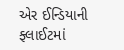એર ઈન્ડિયાની ફ્લાઈટમાં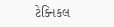ટેક્નિકલ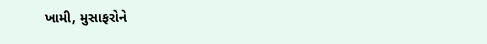ખામી, મુસાફરોને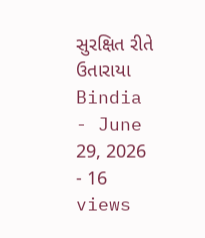સુરક્ષિત રીતે ઉતારાયા
Bindia
- June 29, 2026
- 16 views